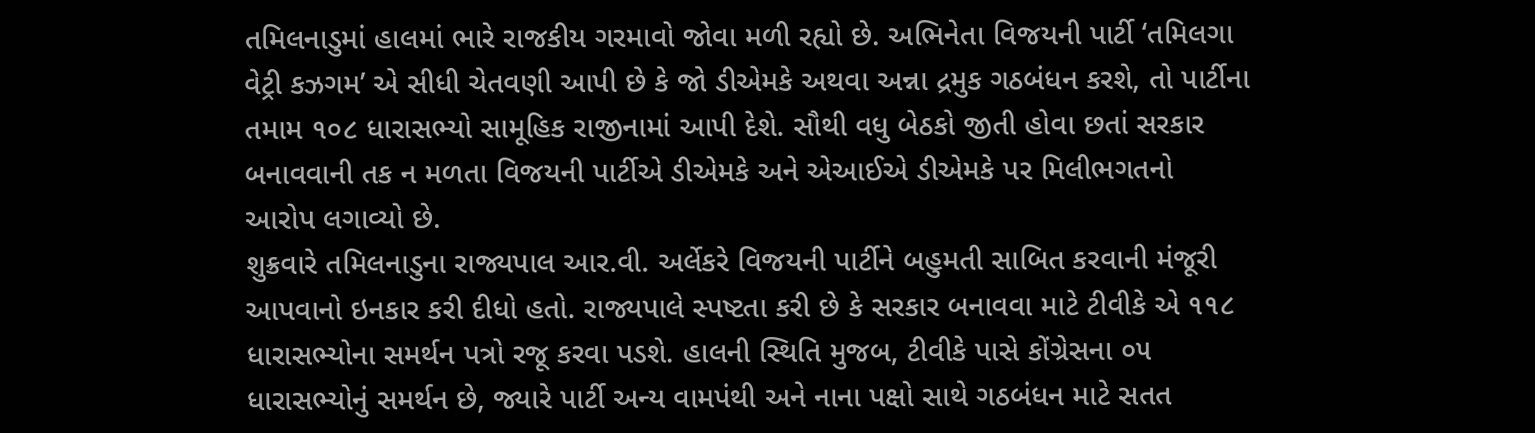તમિલનાડુમાં હાલમાં ભારે રાજકીય ગરમાવો જોવા મળી રહ્યો છે. અભિનેતા વિજયની પાર્ટી ‘તમિલગા
વેટ્રી કઝગમ’ એ સીધી ચેતવણી આપી છે કે જો ડીએમકે અથવા અન્ના દ્રમુક ગઠબંધન કરશે, તો પાર્ટીના
તમામ ૧૦૮ ધારાસભ્યો સામૂહિક રાજીનામાં આપી દેશે. સૌથી વધુ બેઠકો જીતી હોવા છતાં સરકાર
બનાવવાની તક ન મળતા વિજયની પાર્ટીએ ડીએમકે અને એઆઈએ ડીએમકે પર મિલીભગતનો
આરોપ લગાવ્યો છે.
શુક્રવારે તમિલનાડુના રાજ્યપાલ આર.વી. અર્લેકરે વિજયની પાર્ટીને બહુમતી સાબિત કરવાની મંજૂરી
આપવાનો ઇનકાર કરી દીધો હતો. રાજ્યપાલે સ્પષ્ટતા કરી છે કે સરકાર બનાવવા માટે ટીવીકે એ ૧૧૮
ધારાસભ્યોના સમર્થન પત્રો રજૂ કરવા પડશે. હાલની સ્થિતિ મુજબ, ટીવીકે પાસે કોંગ્રેસના ૦૫
ધારાસભ્યોનું સમર્થન છે, જ્યારે પાર્ટી અન્ય વામપંથી અને નાના પક્ષો સાથે ગઠબંધન માટે સતત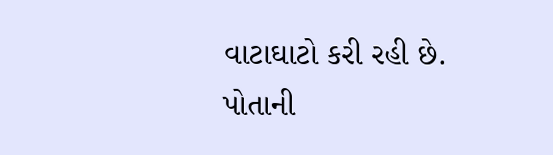વાટાઘાટો કરી રહી છે. પોતાની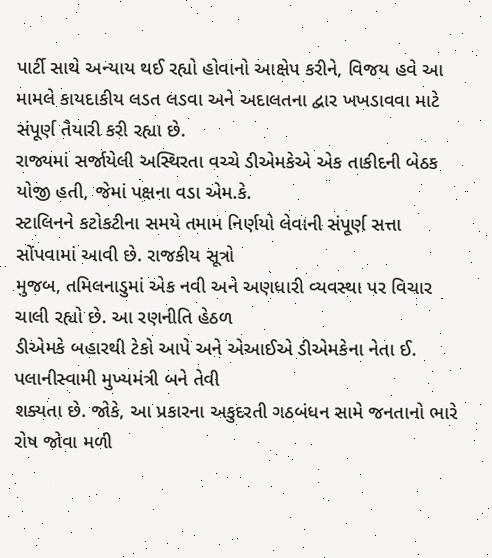પાર્ટી સાથે અન્યાય થઈ રહ્યો હોવાનો આક્ષેપ કરીને, વિજય હવે આ
મામલે કાયદાકીય લડત લડવા અને અદાલતના દ્વાર ખખડાવવા માટે સંપૂર્ણ તૈયારી કરી રહ્યા છે.
રાજ્યમાં સર્જાયેલી અસ્થિરતા વચ્ચે ડીએમકેએ એક તાકીદની બેઠક યોજી હતી, જેમાં પક્ષના વડા એમ.કે.
સ્ટાલિનને કટોકટીના સમયે તમામ નિર્ણયો લેવાની સંપૂર્ણ સત્તા સોંપવામાં આવી છે. રાજકીય સૂત્રો
મુજબ, તમિલનાડુમાં એક નવી અને અણધારી વ્યવસ્થા પર વિચાર ચાલી રહ્યો છે. આ રણનીતિ હેઠળ
ડીએમકે બહારથી ટેકો આપે અને એઆઈએ ડીએમકેના નેતા ઈ. પલાનીસ્વામી મુખ્યમંત્રી બને તેવી
શક્યતા છે. જોકે, આ પ્રકારના અકુદરતી ગઠબંધન સામે જનતાનો ભારે રોષ જોવા મળી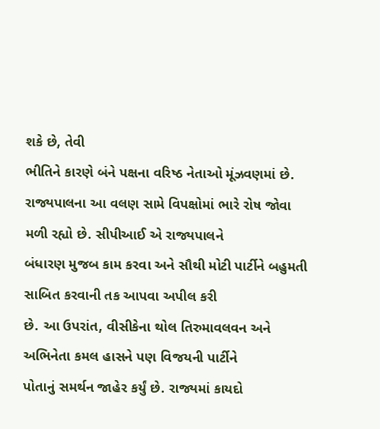શકે છે, તેવી
ભીતિને કારણે બંને પક્ષના વરિષ્ઠ નેતાઓ મૂંઝવણમાં છે.
રાજ્યપાલના આ વલણ સામે વિપક્ષોમાં ભારે રોષ જોવા મળી રહ્યો છે. સીપીઆઈ એ રાજ્યપાલને
બંધારણ મુજબ કામ કરવા અને સૌથી મોટી પાર્ટીને બહુમતી સાબિત કરવાની તક આપવા અપીલ કરી
છે. આ ઉપરાંત, વીસીકેના થોલ તિરુમાવલવન અને અભિનેતા કમલ હાસને પણ વિજયની પાર્ટીને
પોતાનું સમર્થન જાહેર કર્યું છે. રાજ્યમાં કાયદો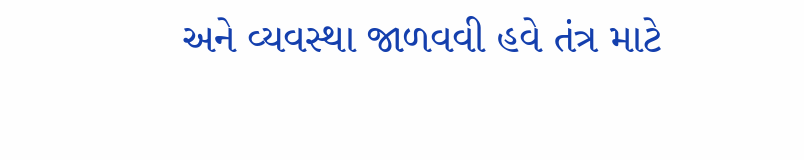અને વ્યવસ્થા જાળવવી હવે તંત્ર માટે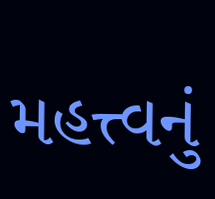મહત્ત્વનું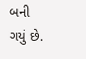બની
ગયું છે.